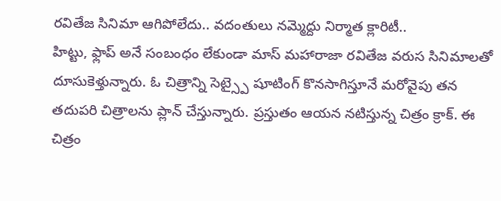రవితేజ సినిమా ఆగిపోలేదు.. వదంతులు నమ్మెద్దు నిర్మాత క్లారిటీ..
హిట్టు, ఫ్లాప్ అనే సంబంధం లేకుండా మాస్ మహారాజా రవితేజ వరుస సినిమాలతో దూసుకెళ్తున్నారు. ఓ చిత్రాన్ని సెట్స్పై షూటింగ్ కొనసాగిస్తూనే మరోవైపు తన తదుపరి చిత్రాలను ప్లాన్ చేస్తున్నారు. ప్రస్తుతం ఆయన నటిస్తున్న చిత్రం క్రాక్. ఈ చిత్రం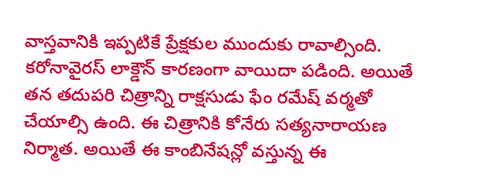వాస్తవానికి ఇప్పటికే ప్రేక్షకుల ముందుకు రావాల్సింది. కరోనావైరస్ లాక్డౌన్ కారణంగా వాయిదా పడింది. అయితే తన తదుపరి చిత్రాన్ని రాక్షసుడు ఫేం రమేష్ వర్మతో చేయాల్సి ఉంది. ఈ చిత్రానికి కోనేరు సత్యనారాయణ నిర్మాత. అయితే ఈ కాంబినేషన్లో వస్తున్న ఈ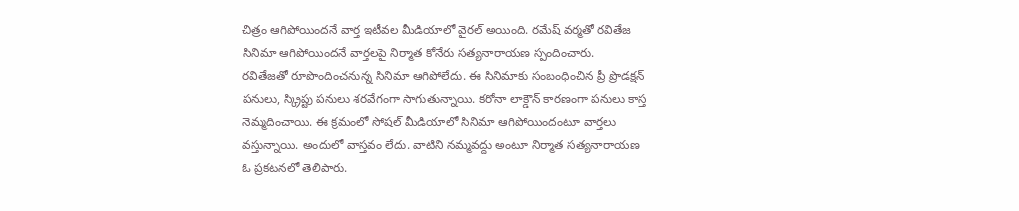చిత్రం ఆగిపోయిందనే వార్త ఇటీవల మీడియాలో వైరల్ అయింది. రమేష్ వర్మతో రవితేజ సినిమా ఆగిపోయిందనే వార్తలపై నిర్మాత కోనేరు సత్యనారాయణ స్పందించారు.
రవితేజతో రూపొందించనున్న సినిమా ఆగిపోలేదు. ఈ సినిమాకు సంబంధించిన ప్రీ ప్రొడక్షన్ పనులు, స్క్రిప్టు పనులు శరవేగంగా సాగుతున్నాయి. కరోనా లాక్డౌన్ కారణంగా పనులు కాస్త నెమ్మదించాయి. ఈ క్రమంలో సోషల్ మీడియాలో సినిమా ఆగిపోయిందంటూ వార్తలు వస్తున్నాయి. అందులో వాస్తవం లేదు. వాటిని నమ్మవద్దు అంటూ నిర్మాత సత్యనారాయణ ఓ ప్రకటనలో తెలిపారు.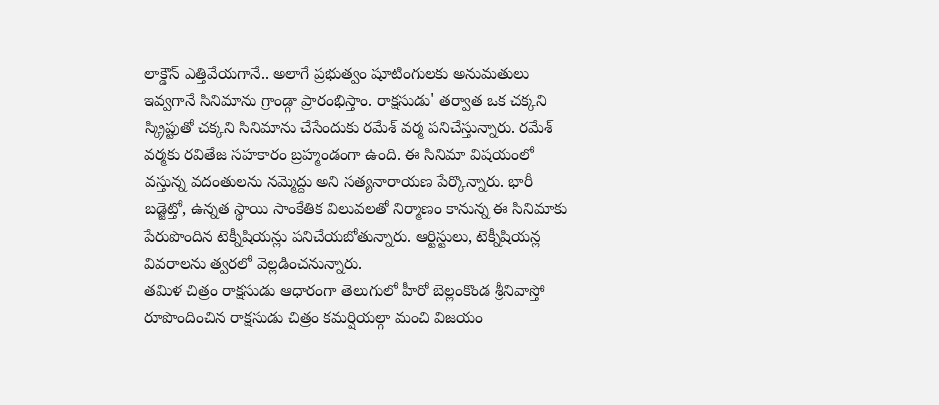లాక్డౌన్ ఎత్తివేయగానే.. అలాగే ప్రభుత్వం షూటింగులకు అనుమతులు ఇవ్వగానే సినిమాను గ్రాండ్గా ప్రారంభిస్తాం. రాక్షసుడు' తర్వాత ఒక చక్కని స్క్రిప్టుతో చక్కని సినిమాను చేసేందుకు రమేశ్ వర్మ పనిచేస్తున్నారు. రమేశ్ వర్మకు రవితేజ సహకారం బ్రహ్మండంగా ఉంది. ఈ సినిమా విషయంలో వస్తున్న వదంతులను నమ్మెద్దు అని సత్యనారాయణ పేర్కొన్నారు. భారీ బడ్జెట్తో, ఉన్నత స్థాయి సాంకేతిక విలువలతో నిర్మాణం కానున్న ఈ సినిమాకు పేరుపొందిన టెక్నీషియన్లు పనిచేయబోతున్నారు. ఆర్టిస్టులు, టెక్నీషియన్ల వివరాలను త్వరలో వెల్లడించనున్నారు.
తమిళ చిత్రం రాక్షసుడు ఆధారంగా తెలుగులో హీరో బెల్లంకొండ శ్రీనివాస్తో రూపొందించిన రాక్షసుడు చిత్రం కమర్షియల్గా మంచి విజయం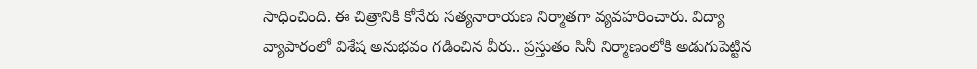సాధించింది. ఈ చిత్రానికి కోనేరు సత్యనారాయణ నిర్మాతగా వ్యవహరించారు. విద్యా వ్యాపారంలో విశేష అనుభవం గడించిన వీరు.. ప్రస్తుతం సినీ నిర్మాణంలోకి అడుగుపెట్టిన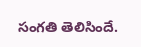సంగతి తెలిసిందే.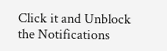Click it and Unblock the Notifications